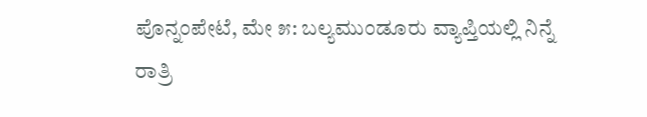ಪೊನ್ನಂಪೇಟೆ, ಮೇ ೫: ಬಲ್ಯಮುಂಡೂರು ವ್ಯಾಪ್ತಿಯಲ್ಲಿ ನಿನ್ನೆ ರಾತ್ರಿ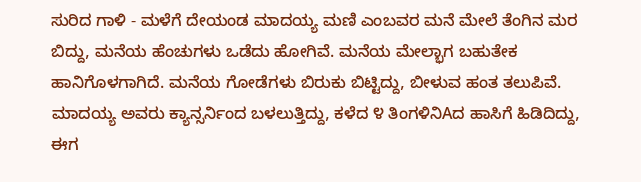ಸುರಿದ ಗಾಳಿ - ಮಳೆಗೆ ದೇಯಂಡ ಮಾದಯ್ಯ ಮಣಿ ಎಂಬವರ ಮನೆ ಮೇಲೆ ತೆಂಗಿನ ಮರ ಬಿದ್ದು, ಮನೆಯ ಹೆಂಚುಗಳು ಒಡೆದು ಹೋಗಿವೆ. ಮನೆಯ ಮೇಲ್ಭಾಗ ಬಹುತೇಕ ಹಾನಿಗೊಳಗಾಗಿದೆ. ಮನೆಯ ಗೋಡೆಗಳು ಬಿರುಕು ಬಿಟ್ಟಿದ್ದು, ಬೀಳುವ ಹಂತ ತಲುಪಿವೆ. ಮಾದಯ್ಯ ಅವರು ಕ್ಯಾನ್ಸರ್ನಿಂದ ಬಳಲುತ್ತಿದ್ದು, ಕಳೆದ ೪ ತಿಂಗಳಿನಿAದ ಹಾಸಿಗೆ ಹಿಡಿದಿದ್ದು, ಈಗ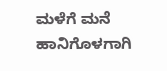ಮಳೆಗೆ ಮನೆ ಹಾನಿಗೊಳಗಾಗಿ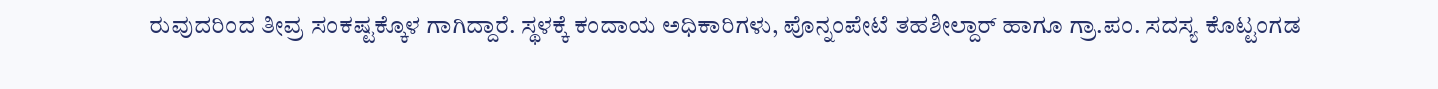ರುವುದರಿಂದ ತೀವ್ರ ಸಂಕಷ್ಟಕ್ಕೊಳ ಗಾಗಿದ್ದಾರೆ. ಸ್ಥಳಕ್ಕೆ ಕಂದಾಯ ಅಧಿಕಾರಿಗಳು, ಪೊನ್ನಂಪೇಟೆ ತಹಶೀಲ್ದಾರ್ ಹಾಗೂ ಗ್ರಾ.ಪಂ. ಸದಸ್ಯ ಕೊಟ್ಟಂಗಡ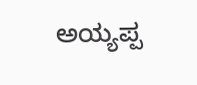ಅಯ್ಯಪ್ಪ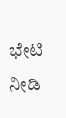ಭೇಟಿ ನೀಡಿ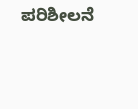ಪರಿಶೀಲನೆ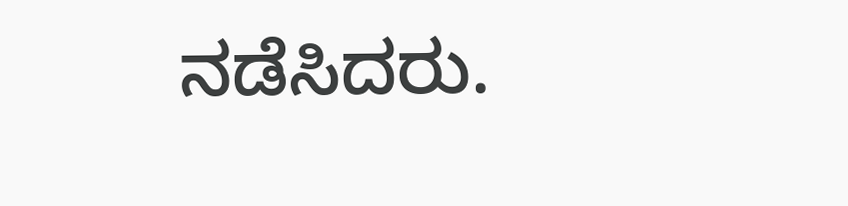ನಡೆಸಿದರು.